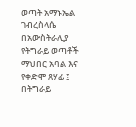ወጣት አማኑኤል ገብረስላሴ በአውስትራሊያ የትግራይ ወጣቶች ማህበር አባል እና የቀድሞ ጸሃፊ ፤ በትግራይ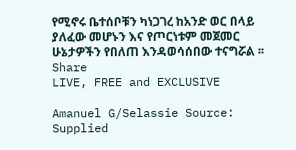የሚኖሩ ቤተሰቦቹን ካነጋገረ ከአንድ ወር በላይ ያለፈው መሆኑን እና የጦርነቱም መጀመር ሁኔታዎችን የበለጠ እንዳወሳሰበው ተናግሯል ፡፡
Share
LIVE, FREE and EXCLUSIVE

Amanuel G/Selassie Source: Supplied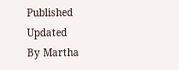Published
Updated
By Martha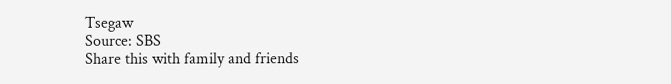Tsegaw
Source: SBS
Share this with family and friends